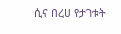ሲና በረሀ የታገቱት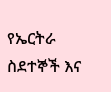የኤርትራ ስደተኞች እና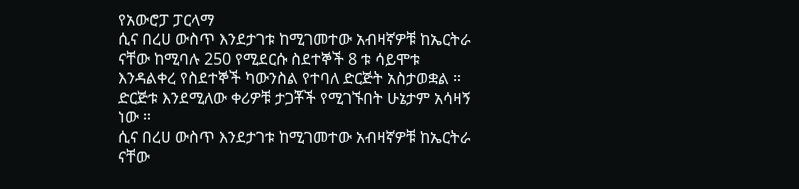የአውሮፓ ፓርላማ
ሲና በረሀ ውስጥ እንደታገቱ ከሚገመተው አብዛኛዎቹ ከኤርትራ ናቸው ከሚባሉ 250 የሚደርሱ ስደተኞች 8 ቱ ሳይሞቱ እንዳልቀረ የስደተኞች ካውንስል የተባለ ድርጅት አስታወቋል ። ድርጅቱ እንደሚለው ቀሪዎቹ ታጋቾች የሚገኙበት ሁኔታም አሳዛኝ ነው ።
ሲና በረሀ ውስጥ እንደታገቱ ከሚገመተው አብዛኛዎቹ ከኤርትራ ናቸው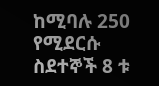ከሚባሉ 250 የሚደርሱ ስደተኞች 8 ቱ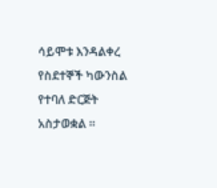ሳይሞቱ እንዳልቀረ የስደተኞች ካውንስል የተባለ ድርጅት አስታወቋል ።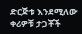ድርጅቱ እንደሚለው ቀሪዎቹ ታጋቾች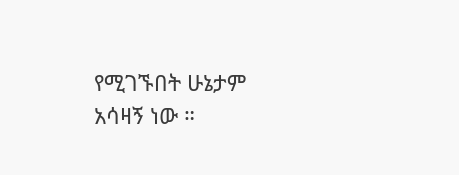የሚገኙበት ሁኔታም አሳዛኝ ነው ።